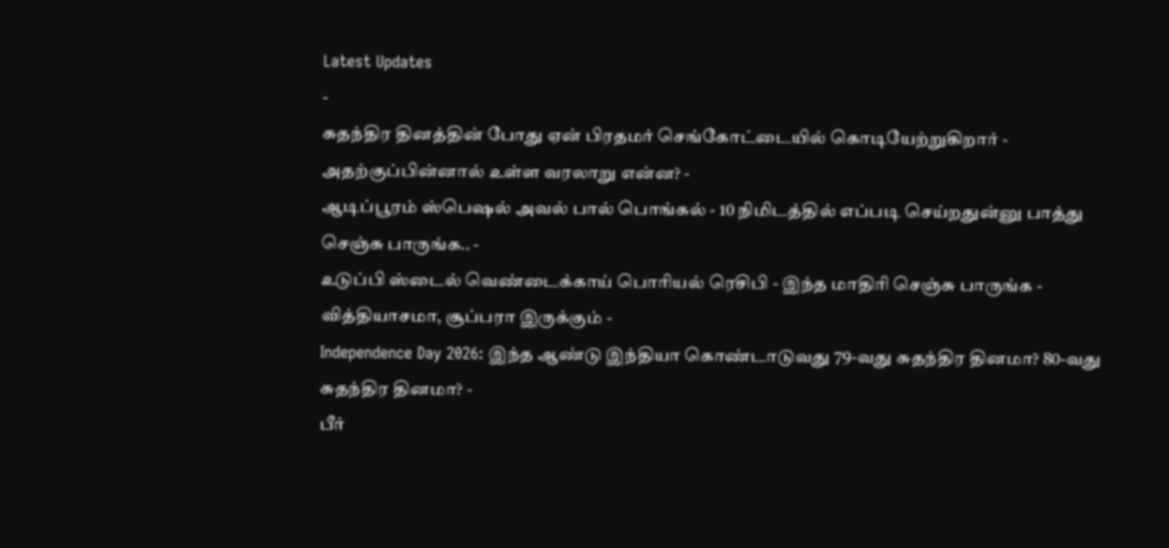Latest Updates
-
சுதந்திர தினத்தின் போது ஏன் பிரதமர் செங்கோட்டையில் கொடியேற்றுகிறார் - அதற்குப்பின்னால் உள்ள வரலாறு என்ன? -
ஆடிப்பூரம் ஸ்பெஷல் அவல் பால் பொங்கல் - 10 நிமிடத்தில் எப்படி செய்றதுன்னு பாத்து செஞ்சு பாருங்க.. -
உடுப்பி ஸ்டைல் வெண்டைக்காய் பொரியல் ரெசிபி - இந்த மாதிரி செஞ்சு பாருங்க - வித்தியாசமா, சூப்பரா இருக்கும் -
Independence Day 2026: இந்த ஆண்டு இந்தியா கொண்டாடுவது 79-வது சுதந்திர தினமா? 80-வது சுதந்திர தினமா? -
பீர்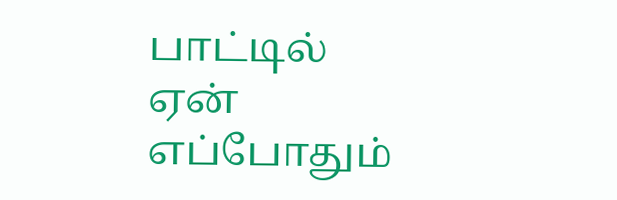பாட்டில் ஏன் எப்போதும்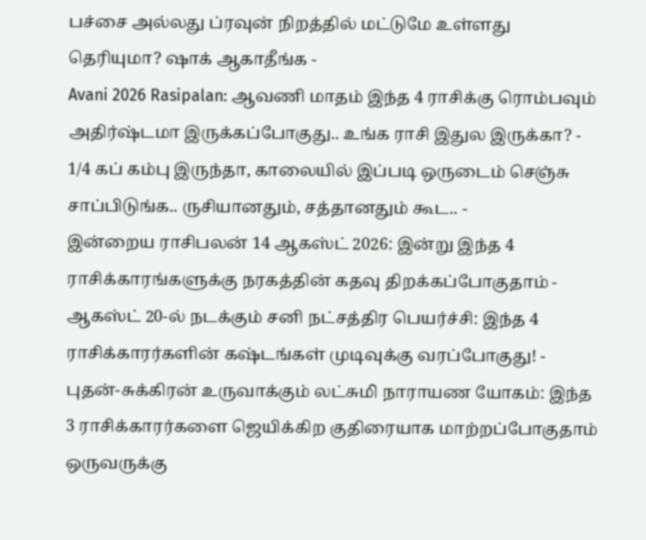பச்சை அல்லது ப்ரவுன் நிறத்தில் மட்டுமே உள்ளது தெரியுமா? ஷாக் ஆகாதீங்க -
Avani 2026 Rasipalan: ஆவணி மாதம் இந்த 4 ராசிக்கு ரொம்பவும் அதிர்ஷ்டமா இருக்கப்போகுது.. உங்க ராசி இதுல இருக்கா? -
1/4 கப் கம்பு இருந்தா, காலையில் இப்படி ஒருடைம் செஞ்சு சாப்பிடுங்க.. ருசியானதும், சத்தானதும் கூட.. -
இன்றைய ராசிபலன் 14 ஆகஸ்ட் 2026: இன்று இந்த 4 ராசிக்காரங்களுக்கு நரகத்தின் கதவு திறக்கப்போகுதாம் -
ஆகஸ்ட் 20-ல் நடக்கும் சனி நட்சத்திர பெயர்ச்சி: இந்த 4 ராசிக்காரர்களின் கஷ்டங்கள் முடிவுக்கு வரப்போகுது! -
புதன்-சுக்கிரன் உருவாக்கும் லட்சுமி நாராயண யோகம்: இந்த 3 ராசிக்காரர்களை ஜெயிக்கிற குதிரையாக மாற்றப்போகுதாம்
ஒருவருக்கு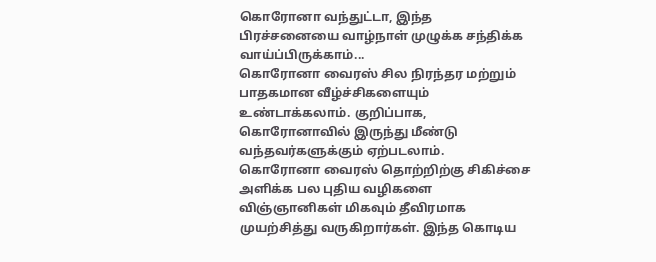கொரோனா வந்துட்டா, இந்த பிரச்சனையை வாழ்நாள் முழுக்க சந்திக்க வாய்ப்பிருக்காம்...
கொரோனா வைரஸ் சில நிரந்தர மற்றும் பாதகமான வீழ்ச்சிகளையும் உண்டாக்கலாம். குறிப்பாக, கொரோனாவில் இருந்து மீண்டு வந்தவர்களுக்கும் ஏற்படலாம்.
கொரோனா வைரஸ் தொற்றிற்கு சிகிச்சை அளிக்க பல புதிய வழிகளை விஞ்ஞானிகள் மிகவும் தீவிரமாக முயற்சித்து வருகிறார்கள். இந்த கொடிய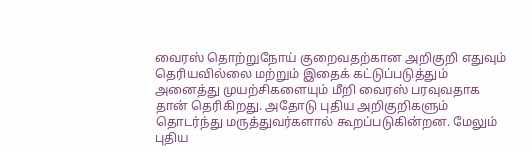வைரஸ் தொற்றுநோய் குறைவதற்கான அறிகுறி எதுவும் தெரியவில்லை மற்றும் இதைக் கட்டுப்படுத்தும் அனைத்து முயற்சிகளையும் மீறி வைரஸ் பரவுவதாக தான் தெரிகிறது. அதோடு புதிய அறிகுறிகளும் தொடர்ந்து மருத்துவர்களால் கூறப்படுகின்றன. மேலும் புதிய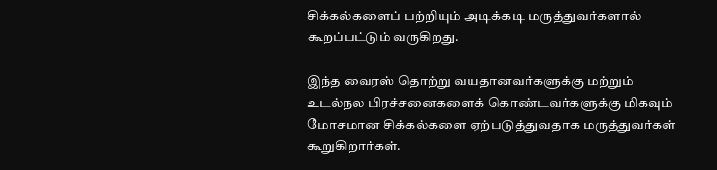சிக்கல்களைப் பற்றியும் அடிக்கடி மருத்துவர்களால் கூறப்பட்டும் வருகிறது.

இந்த வைரஸ் தொற்று வயதானவர்களுக்கு மற்றும் உடல்நல பிரச்சனைகளைக் கொண்டவர்களுக்கு மிகவும் மோசமான சிக்கல்களை ஏற்படுத்துவதாக மருத்துவர்கள் கூறுகிறார்கள்.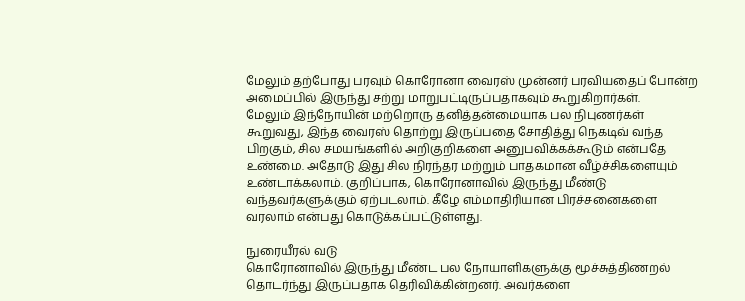மேலும் தற்போது பரவும் கொரோனா வைரஸ் முன்னர் பரவியதைப் போன்ற அமைப்பில் இருந்து சற்று மாறுபட்டிருப்பதாகவும் கூறுகிறார்கள்.
மேலும் இந்நோயின் மற்றொரு தனித்தன்மையாக பல நிபுணர்கள் கூறுவது, இந்த வைரஸ் தொற்று இருப்பதை சோதித்து நெகடிவ் வந்த பிறகும், சில சமயங்களில் அறிகுறிகளை அனுபவிக்கக்கூடும் என்பதே உண்மை. அதோடு இது சில நிரந்தர மற்றும் பாதகமான வீழ்ச்சிகளையும் உண்டாக்கலாம். குறிப்பாக, கொரோனாவில் இருந்து மீண்டு வந்தவர்களுக்கும் ஏற்படலாம். கீழே எம்மாதிரியான பிரச்சனைகளை வரலாம் என்பது கொடுக்கப்பட்டுள்ளது.

நுரையீரல் வடு
கொரோனாவில் இருந்து மீண்ட பல நோயாளிகளுக்கு மூச்சுத்திணறல் தொடர்ந்து இருப்பதாக தெரிவிக்கின்றனர். அவர்களை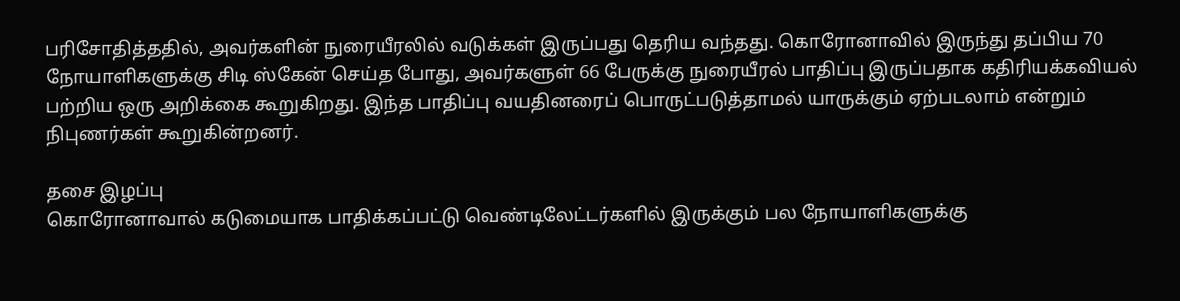பரிசோதித்ததில், அவர்களின் நுரையீரலில் வடுக்கள் இருப்பது தெரிய வந்தது. கொரோனாவில் இருந்து தப்பிய 70 நோயாளிகளுக்கு சிடி ஸ்கேன் செய்த போது, அவர்களுள் 66 பேருக்கு நுரையீரல் பாதிப்பு இருப்பதாக கதிரியக்கவியல் பற்றிய ஒரு அறிக்கை கூறுகிறது. இந்த பாதிப்பு வயதினரைப் பொருட்படுத்தாமல் யாருக்கும் ஏற்படலாம் என்றும் நிபுணர்கள் கூறுகின்றனர்.

தசை இழப்பு
கொரோனாவால் கடுமையாக பாதிக்கப்பட்டு வெண்டிலேட்டர்களில் இருக்கும் பல நோயாளிகளுக்கு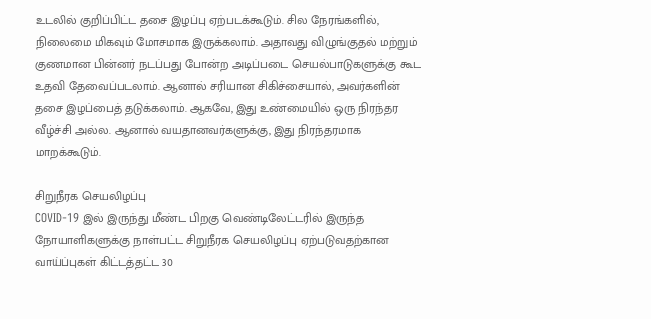உடலில் குறிப்பிட்ட தசை இழப்பு ஏற்படக்கூடும். சில நேரங்களில், நிலைமை மிகவும் மோசமாக இருக்கலாம். அதாவது விழுங்குதல் மற்றும் குணமான பின்னர் நடப்பது போன்ற அடிப்படை செயல்பாடுகளுக்கு கூட உதவி தேவைப்படலாம். ஆனால் சரியான சிகிச்சையால், அவர்களின் தசை இழப்பைத் தடுக்கலாம். ஆகவே, இது உண்மையில் ஒரு நிரந்தர வீழ்ச்சி அல்ல. ஆனால் வயதானவர்களுக்கு, இது நிரந்தரமாக மாறக்கூடும்.

சிறுநீரக செயலிழப்பு
COVID-19 இல் இருந்து மீண்ட பிறகு வெண்டிலேட்டரில் இருந்த நோயாளிகளுக்கு நாள்பட்ட சிறுநீரக செயலிழப்பு ஏற்படுவதற்கான வாய்ப்புகள் கிட்டத்தட்ட 30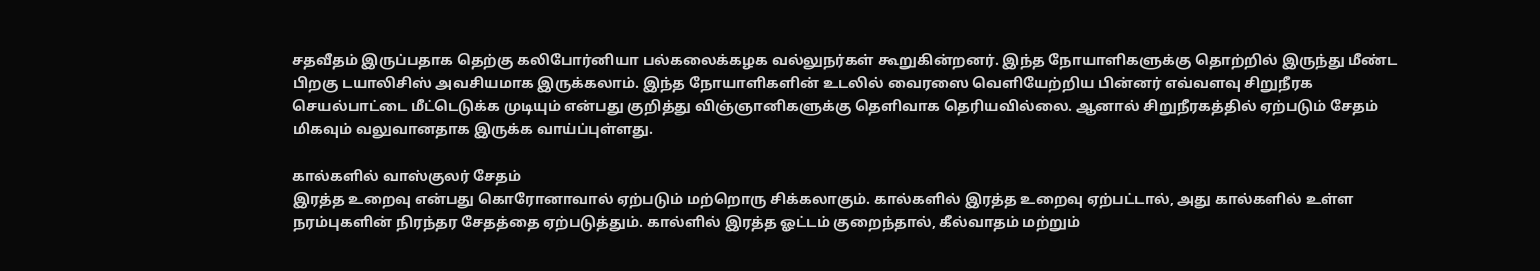சதவீதம் இருப்பதாக தெற்கு கலிபோர்னியா பல்கலைக்கழக வல்லுநர்கள் கூறுகின்றனர். இந்த நோயாளிகளுக்கு தொற்றில் இருந்து மீண்ட பிறகு டயாலிசிஸ் அவசியமாக இருக்கலாம். இந்த நோயாளிகளின் உடலில் வைரஸை வெளியேற்றிய பின்னர் எவ்வளவு சிறுநீரக செயல்பாட்டை மீட்டெடுக்க முடியும் என்பது குறித்து விஞ்ஞானிகளுக்கு தெளிவாக தெரியவில்லை. ஆனால் சிறுநீரகத்தில் ஏற்படும் சேதம் மிகவும் வலுவானதாக இருக்க வாய்ப்புள்ளது.

கால்களில் வாஸ்குலர் சேதம்
இரத்த உறைவு என்பது கொரோனாவால் ஏற்படும் மற்றொரு சிக்கலாகும். கால்களில் இரத்த உறைவு ஏற்பட்டால், அது கால்களில் உள்ள நரம்புகளின் நிரந்தர சேதத்தை ஏற்படுத்தும். கால்ளில் இரத்த ஓட்டம் குறைந்தால், கீல்வாதம் மற்றும்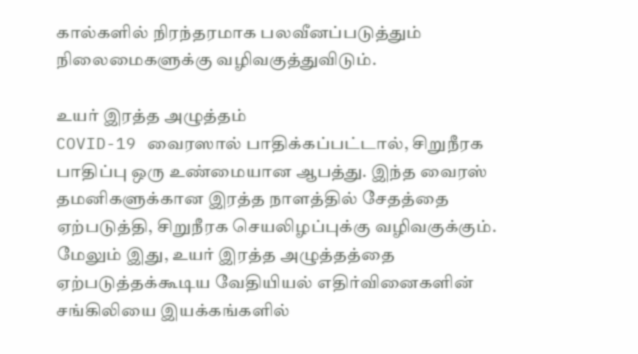கால்களில் நிரந்தரமாக பலவீனப்படுத்தும் நிலைமைகளுக்கு வழிவகுத்துவிடும்.

உயர் இரத்த அழுத்தம்
COVID-19 வைரஸால் பாதிக்கப்பட்டால், சிறுநீரக பாதிப்பு ஒரு உண்மையான ஆபத்து. இந்த வைரஸ் தமனிகளுக்கான இரத்த நாளத்தில் சேதத்தை ஏற்படுத்தி, சிறுநீரக செயலிழப்புக்கு வழிவகுக்கும். மேலும் இது, உயர் இரத்த அழுத்தத்தை ஏற்படுத்தக்கூடிய வேதியியல் எதிர்வினைகளின் சங்கிலியை இயக்கங்களில்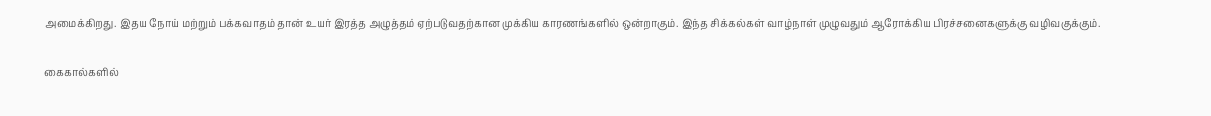அமைக்கிறது. இதய நோய் மற்றும் பக்கவாதம் தான் உயர் இரத்த அழுத்தம் ஏற்படுவதற்கான முக்கிய காரணங்களில் ஒன்றாகும். இந்த சிக்கல்கள் வாழ்நாள் முழுவதும் ஆரோக்கிய பிரச்சனைகளுக்கு வழிவகுக்கும்.

கைகால்களில்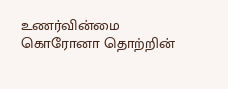உணர்வின்மை
கொரோனா தொற்றின்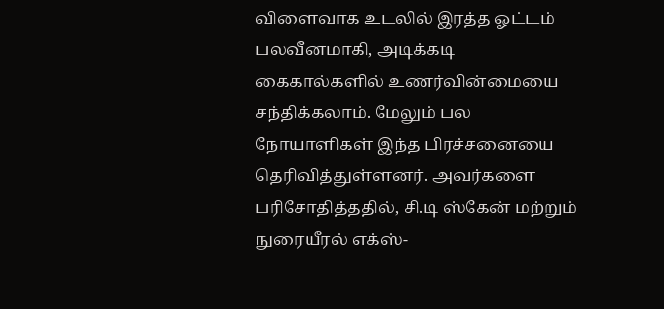விளைவாக உடலில் இரத்த ஓட்டம் பலவீனமாகி, அடிக்கடி கைகால்களில் உணர்வின்மையை சந்திக்கலாம். மேலும் பல நோயாளிகள் இந்த பிரச்சனையை தெரிவித்துள்ளனர். அவர்களை பரிசோதித்ததில், சி.டி ஸ்கேன் மற்றும் நுரையீரல் எக்ஸ்-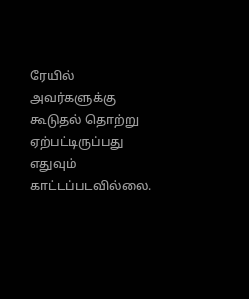ரேயில் அவர்களுக்கு கூடுதல் தொற்று ஏற்பட்டிருப்பது எதுவும் காட்டப்படவில்லை.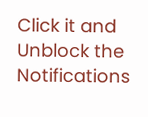Click it and Unblock the Notifications